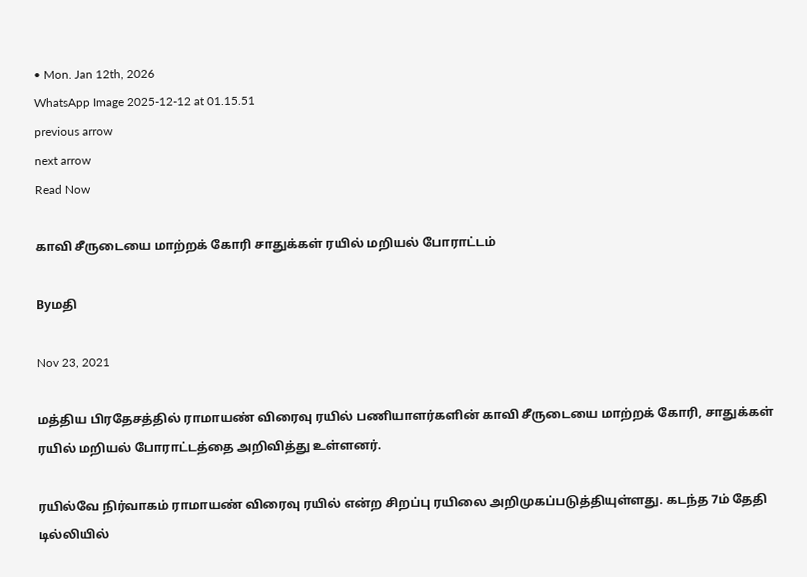• Mon. Jan 12th, 2026
WhatsApp Image 2025-12-12 at 01.15.51
previous arrow
next arrow
Read Now

காவி சீருடையை மாற்றக் கோரி சாதுக்கள் ரயில் மறியல் போராட்டம்

Byமதி

Nov 23, 2021

மத்திய பிரதேசத்தில் ராமாயண் விரைவு ரயில் பணியாளர்களின் காவி சீருடையை மாற்றக் கோரி, சாதுக்கள் ரயில் மறியல் போராட்டத்தை அறிவித்து உள்ளனர்.

ரயில்வே நிர்வாகம் ராமாயண் விரைவு ரயில் என்ற சிறப்பு ரயிலை அறிமுகப்படுத்தியுள்ளது. கடந்த 7ம் தேதி டில்லியில்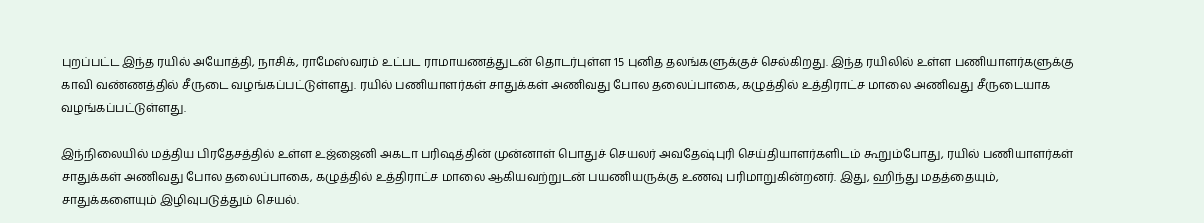புறப்பட்ட இந்த ரயில் அயோத்தி, நாசிக், ராமேஸ்வரம் உட்பட ராமாயணத்துடன் தொடர்புள்ள 15 புனித தலங்களுக்குச் செல்கிறது. இந்த ரயிலில் உள்ள பணியாளர்களுக்கு காவி வண்ணத்தில் சீருடை வழங்கப்பட்டுள்ளது. ரயில் பணியாளர்கள் சாதுக்கள் அணிவது போல தலைப்பாகை, கழுத்தில் உத்திராட்ச மாலை அணிவது சீருடையாக வழங்கப்பட்டுள்ளது.

இந்நிலையில் மத்திய பிரதேசத்தில் உள்ள உஜ்ஜைனி அகடா பரிஷத்தின் முன்னாள் பொதுச் செயலர் அவதேஷ்புரி செய்தியாளர்களிடம் கூறும்போது, ரயில் பணியாளர்கள் சாதுக்கள் அணிவது போல தலைப்பாகை, கழுத்தில் உத்திராட்ச மாலை ஆகியவற்றுடன் பயணியருக்கு உணவு பரிமாறுகின்றனர். இது, ஹிந்து மதத்தையும், சாதுக்களையும் இழிவுபடுத்தும் செயல்.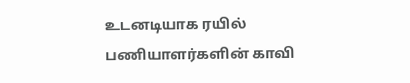உடனடியாக ரயில் பணியாளர்களின் காவி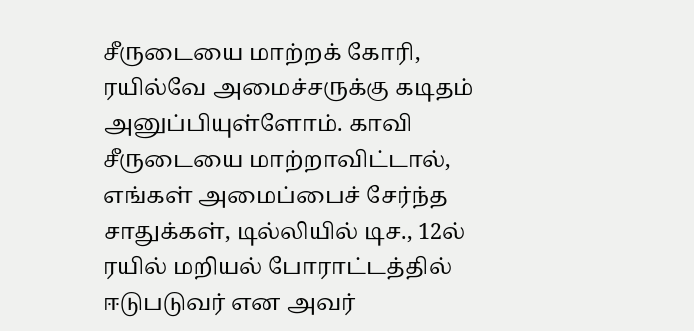சீருடையை மாற்றக் கோரி, ரயில்வே அமைச்சருக்கு கடிதம் அனுப்பியுள்ளோம். காவி சீருடையை மாற்றாவிட்டால், எங்கள் அமைப்பைச் சேர்ந்த சாதுக்கள், டில்லியில் டிச., 12ல் ரயில் மறியல் போராட்டத்தில் ஈடுபடுவர் என அவர்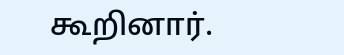கூறினார்.